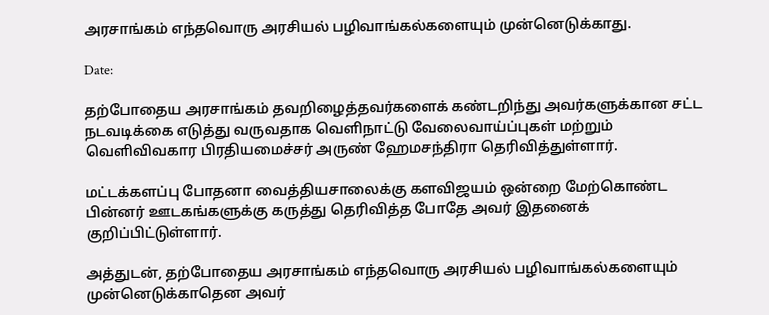அரசாங்கம் எந்தவொரு அரசியல் பழிவாங்கல்களையும் முன்னெடுக்காது.

Date:

தற்போதைய அரசாங்கம் தவறிழைத்தவர்களைக் கண்டறிந்து அவர்களுக்கான சட்ட நடவடிக்கை எடுத்து வருவதாக வெளிநாட்டு வேலைவாய்ப்புகள் மற்றும் வெளிவிவகார பிரதியமைச்சர் அருண் ஹேமசந்திரா தெரிவித்துள்ளார்.

மட்டக்களப்பு போதனா வைத்தியசாலைக்கு களவிஜயம் ஒன்றை மேற்கொண்ட பின்னர் ஊடகங்களுக்கு கருத்து தெரிவித்த போதே அவர் இதனைக் குறிப்பிட்டுள்ளார்.

அத்துடன், தற்போதைய அரசாங்கம் எந்தவொரு அரசியல் பழிவாங்கல்களையும் முன்னெடுக்காதென அவர்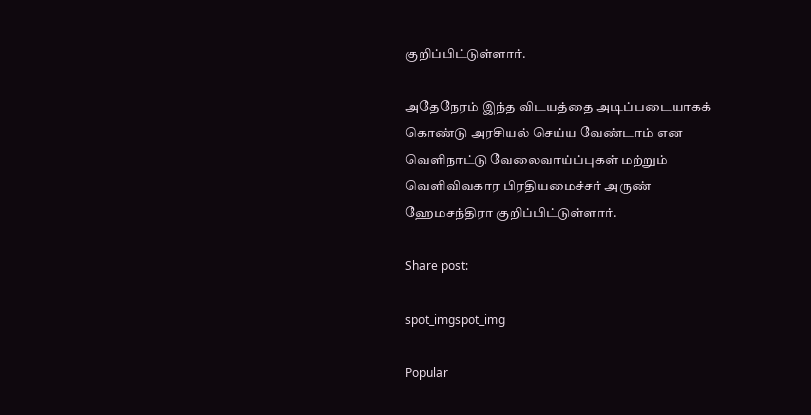குறிப்பிட்டுள்ளார்.

அதேநேரம் இந்த விடயத்தை அடிப்படையாகக் கொண்டு அரசியல் செய்ய வேண்டாம் என வெளிநாட்டு வேலைவாய்ப்புகள் மற்றும் வெளிவிவகார பிரதியமைச்சர் அருண் ஹேமசந்திரா குறிப்பிட்டுள்ளார்.

Share post:

spot_imgspot_img

Popular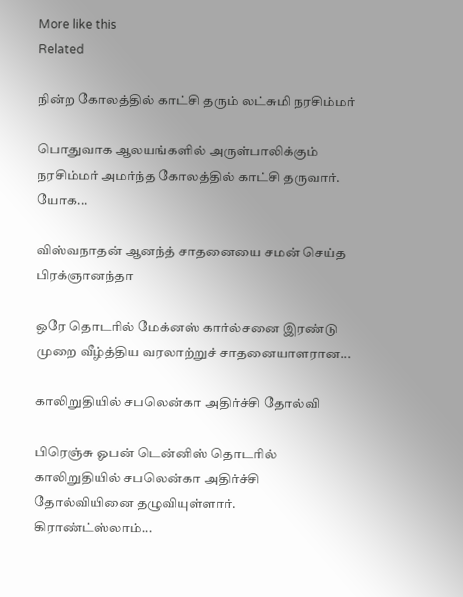More like this
Related

நின்ற கோலத்தில் காட்சி தரும் லட்சுமி நரசிம்மர்

பொதுவாக ஆலயங்களில் அருள்பாலிக்கும் நரசிம்மர் அமர்ந்த கோலத்தில் காட்சி தருவார். யோக...

விஸ்வநாதன் ஆனந்த் சாதனையை சமன் செய்த பிரக்ஞானந்தா

ஒரே தொடரில் மேக்னஸ் கார்ல்சனை இரண்டு முறை வீழ்த்திய வரலாற்றுச் சாதனையாளரான...

காலிறுதியில் சபலென்கா அதிர்ச்சி தோல்வி

பிரெஞ்சு ஓபன் டென்னிஸ் தொடரில் காலிறுதியில் சபலென்கா அதிர்ச்சி தோல்வியினை தழுவியுள்ளார். கிராண்ட்ஸ்லாம்...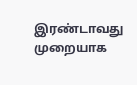இரண்டாவது முறையாக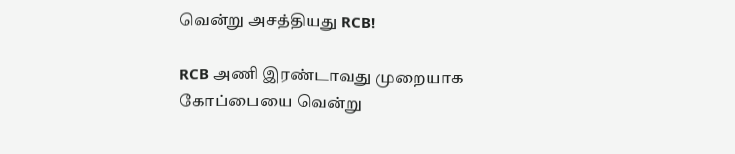வென்று அசத்தியது RCB!

RCB அணி இரண்டாவது முறையாக கோப்பையை வென்று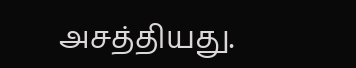அசத்தியது.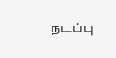நடப்பு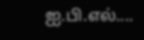ஐ.பி.எல்....